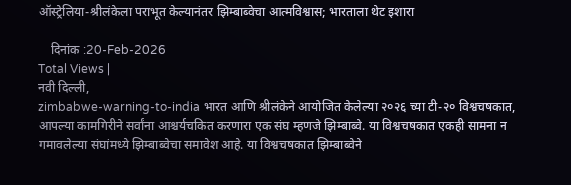ऑस्ट्रेलिया-श्रीलंकेला पराभूत केल्यानंतर झिम्बाब्वेचा आत्मविश्वास; भारताला थेट इशारा

    दिनांक :20-Feb-2026
Total Views |
नवी दिल्ली,
zimbabwe-warning-to-india भारत आणि श्रीलंकेने आयोजित केलेल्या २०२६ च्या टी-२० विश्वचषकात, आपल्या कामगिरीने सर्वांना आश्चर्यचकित करणारा एक संघ म्हणजे झिम्बाब्वे. या विश्वचषकात एकही सामना न गमावलेल्या संघांमध्ये झिम्बाब्वेचा समावेश आहे. या विश्वचषकात झिम्बाब्वेने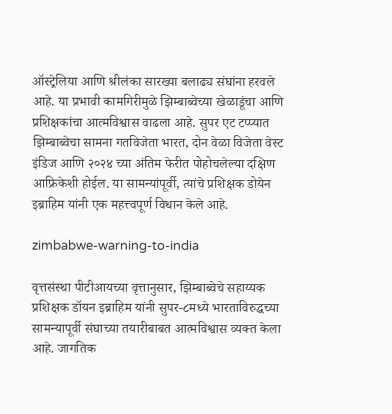ऑस्ट्रेलिया आणि श्रीलंका सारख्या बलाढ्य संघांना हरवले आहे. या प्रभावी कामगिरीमुळे झिम्बाब्वेच्या खेळाडूंचा आणि प्रशिक्षकांचा आत्मविश्वास वाढला आहे. सुपर एट टप्प्यात झिम्बाब्वेचा सामना गतविजेता भारत, दोन वेळा विजेता वेस्ट इंडिज आणि २०२४ च्या अंतिम फेरीत पोहोचलेल्या दक्षिण आफ्रिकेशी होईल. या सामन्यांपूर्वी, त्यांचे प्रशिक्षक डोयेन इब्राहिम यांनी एक महत्त्वपूर्ण विधान केले आहे.

zimbabwe-warning-to-india

वृत्तसंस्था पीटीआयच्या वृत्तानुसार, झिम्बाब्वेचे सहाय्यक प्रशिक्षक डॉयन इब्राहिम यांनी सुपर-८मध्ये भारताविरुद्धच्या सामन्यापूर्वी संघाच्या तयारीबाबत आत्मविश्वास व्यक्त केला आहे. जागतिक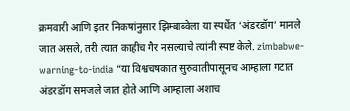क्रमवारी आणि इतर निकषांनुसार झिम्बाब्वेला या स्पर्धेत ‘अंडरडॉग’ मानले जात असले, तरी त्यात काहीच गैर नसल्याचे त्यांनी स्पष्ट केले. zimbabwe-warning-to-india “या विश्वचषकात सुरुवातीपासूनच आम्हाला गटात अंडरडॉग समजले जात होते आणि आम्हाला अशाच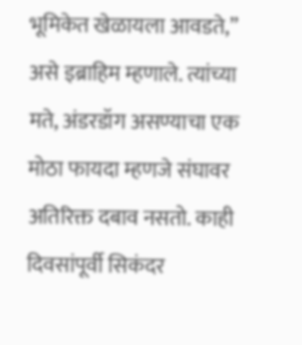भूमिकेत खेळायला आवडते,” असे इब्राहिम म्हणाले. त्यांच्या मते, अंडरडॉग असण्याचा एक मोठा फायदा म्हणजे संघावर अतिरिक्त दबाव नसतो. काही दिवसांपूर्वी सिकंदर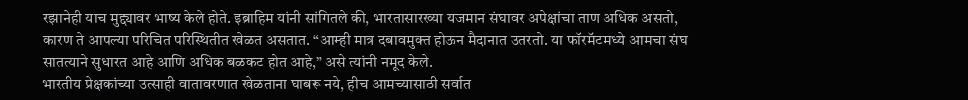रझानेही याच मुद्द्यावर भाष्य केले होते. इब्राहिम यांनी सांगितले की, भारतासारख्या यजमान संघावर अपेक्षांचा ताण अधिक असतो, कारण ते आपल्या परिचित परिस्थितीत खेळत असतात. “आम्ही मात्र दबावमुक्त होऊन मैदानात उतरतो. या फॉरमॅटमध्ये आमचा संघ सातत्याने सुधारत आहे आणि अधिक बळकट होत आहे,” असे त्यांनी नमूद केले.
भारतीय प्रेक्षकांच्या उत्साही वातावरणात खेळताना घाबरू नये, हीच आमच्यासाठी सर्वात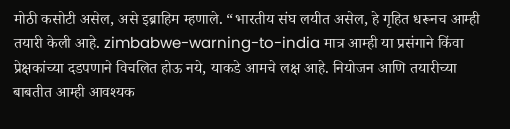मोठी कसोटी असेल, असे इब्राहिम म्हणाले. “भारतीय संघ लयीत असेल, हे गृहित धरूनच आम्ही तयारी केली आहे. zimbabwe-warning-to-india मात्र आम्ही या प्रसंगाने किंवा प्रेक्षकांच्या दडपणाने विचलित होऊ नये, याकडे आमचे लक्ष आहे. नियोजन आणि तयारीच्या बाबतीत आम्ही आवश्यक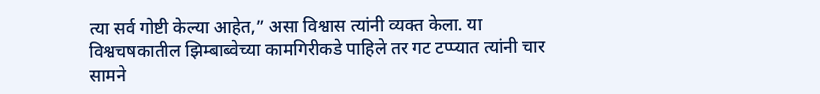त्या सर्व गोष्टी केल्या आहेत,” असा विश्वास त्यांनी व्यक्त केला. या विश्वचषकातील झिम्बाब्वेच्या कामगिरीकडे पाहिले तर गट टप्प्यात त्यांनी चार सामने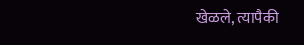खेळले, त्यापैकी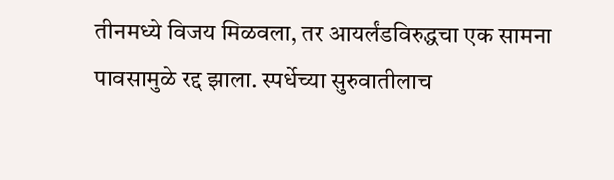तीनमध्ये विजय मिळवला, तर आयर्लंडविरुद्धचा एक सामना पावसामुळे रद्द झाला. स्पर्धेच्या सुरुवातीलाच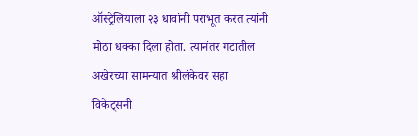ऑस्ट्रेलियाला २३ धावांनी पराभूत करत त्यांनी मोठा धक्का दिला होता. त्यानंतर गटातील अखेरच्या सामन्यात श्रीलंकेवर सहा विकेट्सनी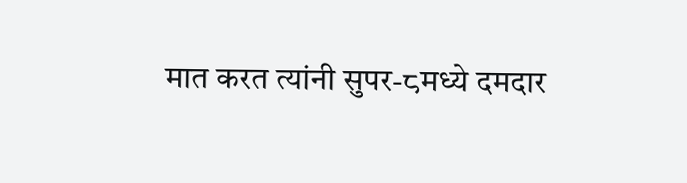मात करत त्यांनी सुपर-८मध्ये दमदार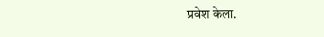प्रवेश केला.